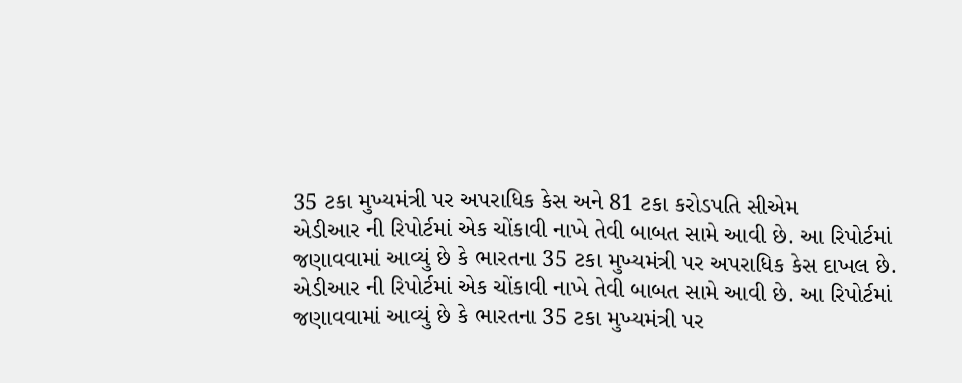35 ટકા મુખ્યમંત્રી પર અપરાધિક કેસ અને 81 ટકા કરોડપતિ સીએમ
એડીઆર ની રિપોર્ટમાં એક ચોંકાવી નાખે તેવી બાબત સામે આવી છે. આ રિપોર્ટમાં જણાવવામાં આવ્યું છે કે ભારતના 35 ટકા મુખ્યમંત્રી પર અપરાધિક કેસ દાખલ છે.
એડીઆર ની રિપોર્ટમાં એક ચોંકાવી નાખે તેવી બાબત સામે આવી છે. આ રિપોર્ટમાં જણાવવામાં આવ્યું છે કે ભારતના 35 ટકા મુખ્યમંત્રી પર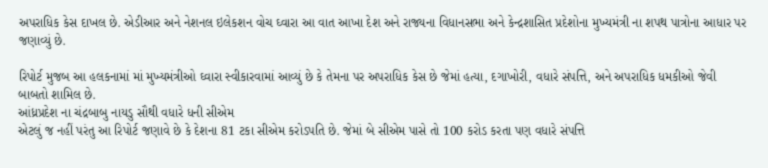અપરાધિક કેસ દાખલ છે. એડીઆર અને નેશનલ ઇલેકશન વોચ ઘ્વારા આ વાત આખા દેશ અને રાજ્યના વિધાનસભા અને કેન્દ્રશાસિત પ્રદેશોના મુખ્યમંત્રી ના શપથ પાત્રોના આધાર પર જણાવ્યું છે.

રિપોર્ટ મુજબ આ હલકનામાં માં મુખ્યમંત્રીઓ ઘ્વારા સ્વીકારવામાં આવ્યું છે કે તેમના પર અપરાધિક કેસ છે જેમાં હત્યા, દગાખોરી, વધારે સંપત્તિ, અને અપરાધિક ધમકીઓ જેવી બાબતો શામિલ છે.
આંધ્રપ્રદેશ ના ચંદ્રબાબુ નાયડુ સૌથી વધારે ધની સીએમ
એટલું જ નહીં પરંતુ આ રિપોર્ટ જણાવે છે કે દેશના 81 ટકા સીએમ કરોડપતિ છે. જેમાં બે સીએમ પાસે તો 100 કરોડ કરતા પણ વધારે સંપત્તિ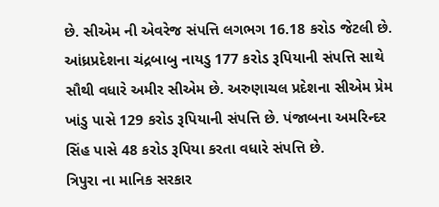છે. સીએમ ની એવરેજ સંપત્તિ લગભગ 16.18 કરોડ જેટલી છે. આંધ્રપ્રદેશના ચંદ્રબાબુ નાયડુ 177 કરોડ રૂપિયાની સંપત્તિ સાથે સૌથી વધારે અમીર સીએમ છે. અરુણાચલ પ્રદેશના સીએમ પ્રેમ ખાંડુ પાસે 129 કરોડ રૂપિયાની સંપત્તિ છે. પંજાબના અમરિન્દર સિંહ પાસે 48 કરોડ રૂપિયા કરતા વધારે સંપત્તિ છે.
ત્રિપુરા ના માનિક સરકાર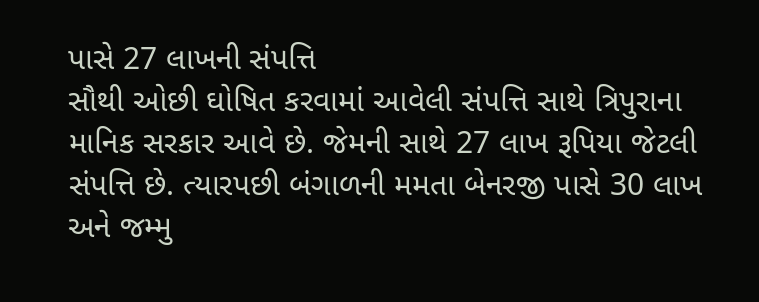પાસે 27 લાખની સંપત્તિ
સૌથી ઓછી ઘોષિત કરવામાં આવેલી સંપત્તિ સાથે ત્રિપુરાના માનિક સરકાર આવે છે. જેમની સાથે 27 લાખ રૂપિયા જેટલી સંપત્તિ છે. ત્યારપછી બંગાળની મમતા બેનરજી પાસે 30 લાખ અને જમ્મુ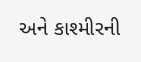અને કાશ્મીરની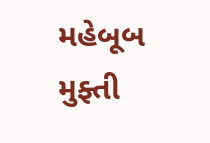મહેબૂબ મુફ્તી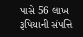પાસે 56 લાખ રૂપિયાની સંપત્તિ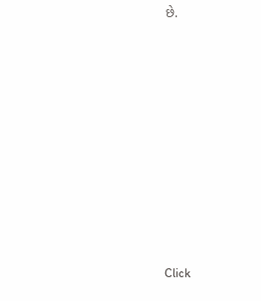છે.












Click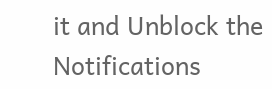it and Unblock the Notifications